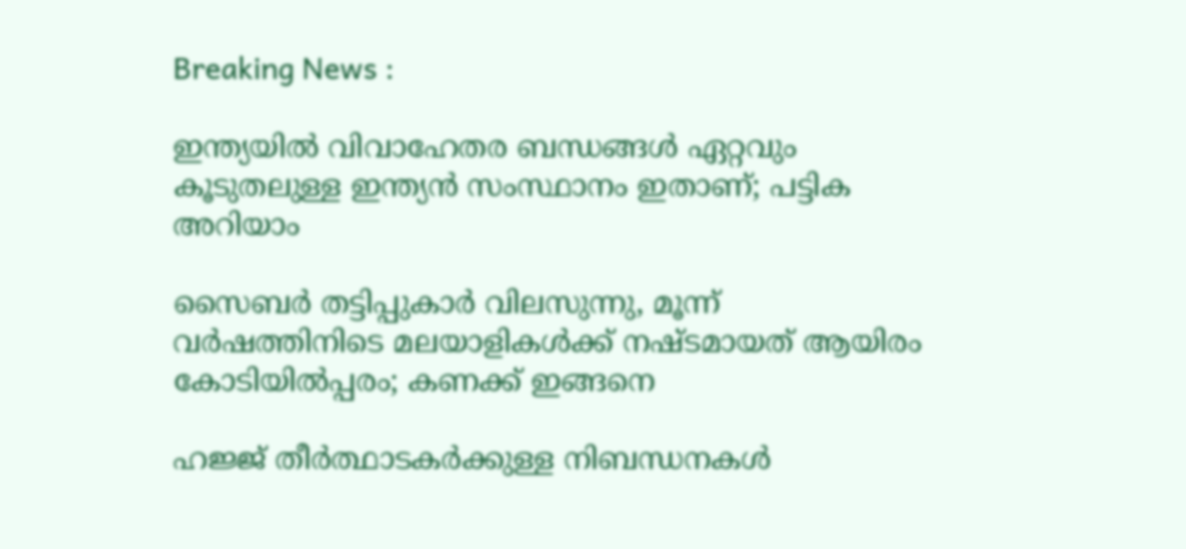Breaking News :

ഇന്ത്യയില്‍ വിവാഹേതര ബന്ധങ്ങള്‍ ഏറ്റവും കൂടുതലുള്ള ഇന്ത്യന്‍ സംസ്ഥാനം ഇതാണ്; പട്ടിക അറിയാം

സൈബര്‍ തട്ടിപ്പുകാര്‍ വിലസുന്നു, മൂന്ന് വര്‍ഷത്തിനിടെ മലയാളികള്‍ക്ക് നഷ്ടമായത് ആയിരം കോടിയില്‍പ്പരം; കണക്ക് ഇങ്ങനെ

ഹജ്ജ് തീർത്ഥാടകർക്കുള്ള നിബന്ധനകൾ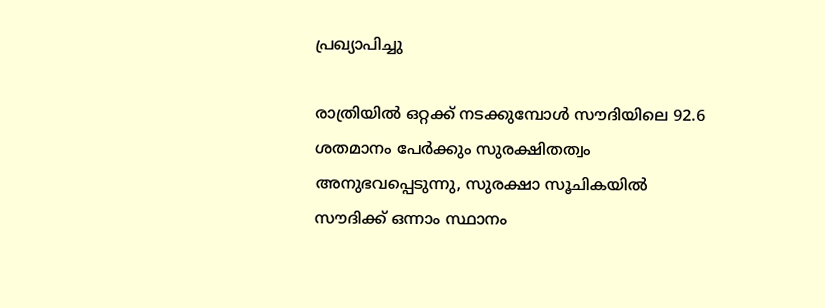പ്രഖ്യാപിച്ചു

രാത്രിയിൽ ഒറ്റക്ക് നടക്കുമ്പോൾ സൗദിയിലെ 92.6 ശതമാനം പേർക്കും സുരക്ഷിതത്വം അനുഭവപ്പെടുന്നു, സുരക്ഷാ സൂചികയിൽ സൗദിക്ക് ഒന്നാം സ്ഥാനം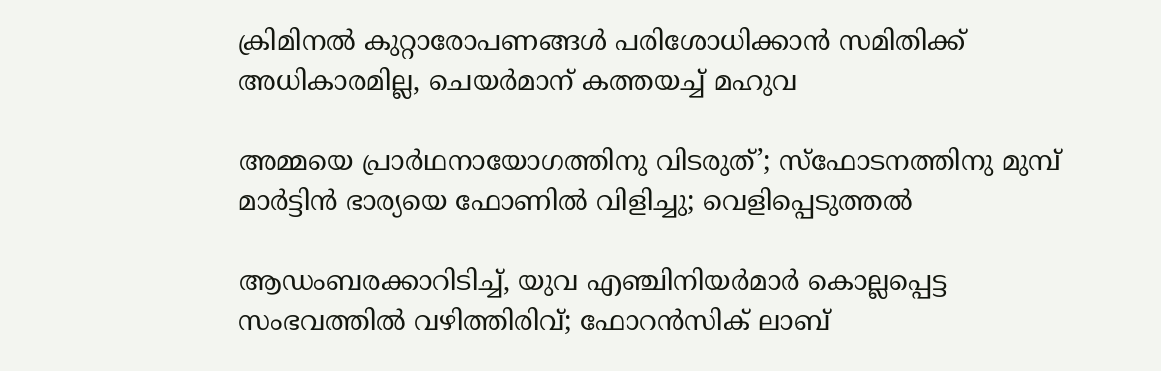ക്രിമിനല്‍ കുറ്റാരോപണങ്ങള്‍ പരിശോധിക്കാന്‍ സമിതിക്ക്‌ അധികാരമില്ല, ചെയര്‍മാന്‌ കത്തയച്ച് മഹുവ

അമ്മയെ പ്രാര്‍ഥനായോഗത്തിനു വിടരുത്’; സ്‌ഫോടനത്തിനു മുമ്പ് മാര്‍ട്ടിന്‍ ഭാര്യയെ ഫോണില്‍ വിളിച്ചു; വെളിപ്പെടുത്തല്‍

ആഡംബരക്കാറിടിച്ച്, യുവ എഞ്ചിനിയർമാർ കൊല്ലപ്പെട്ട സംഭവത്തിൽ വഴിത്തിരിവ്; ഫോറന്‍സിക് ലാബ്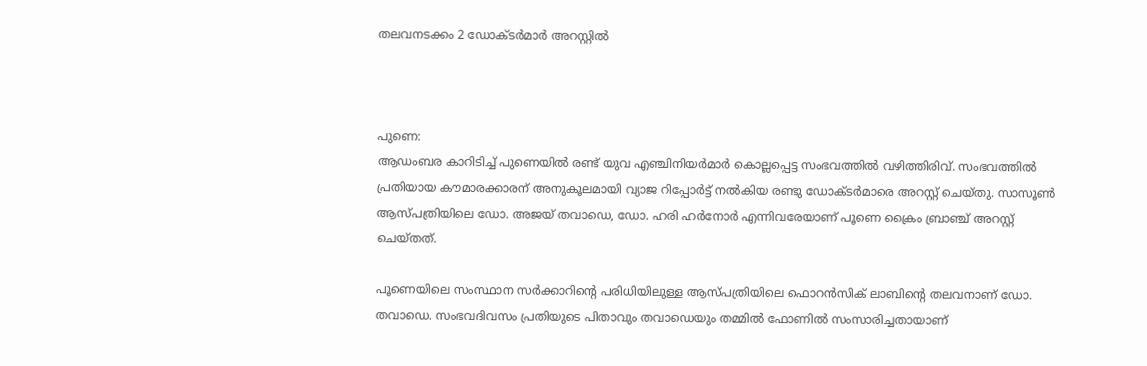തലവനടക്കം 2 ഡോക്ടര്‍മാര്‍ അറസ്റ്റില്‍



പുണെ:
ആഡംബര കാറിടിച്ച് പുണെയില്‍ രണ്ട് യുവ എഞ്ചിനിയർമാർ കൊല്ലപ്പെട്ട സംഭവത്തിൽ വഴിത്തിരിവ്. സംഭവത്തിൽ പ്രതിയായ കൗമാരക്കാരന് അനുകൂലമായി വ്യാജ റിപ്പോർട്ട് നൽകിയ രണ്ടു ഡോക്ടർമാരെ അറസ്റ്റ് ചെയ്തു. സാസൂൺ ആസ്പത്രിയിലെ ഡോ. അജയ് തവാഡെ, ഡോ. ഹരി ഹർനോർ എന്നിവരേയാണ് പൂണെ ക്രൈം ബ്രാഞ്ച് അറസ്റ്റ് ചെയ്തത്.

പൂണെയിലെ സംസ്ഥാന സർക്കാറിന്റെ പരിധിയിലുള്ള ആസ്പത്രിയിലെ ഫൊറൻസിക് ലാബിന്റെ തലവനാണ് ഡോ. തവാഡെ. സംഭവദിവസം പ്രതിയുടെ പിതാവും തവാഡെയും തമ്മിൽ ഫോണിൽ സംസാരിച്ചതായാണ്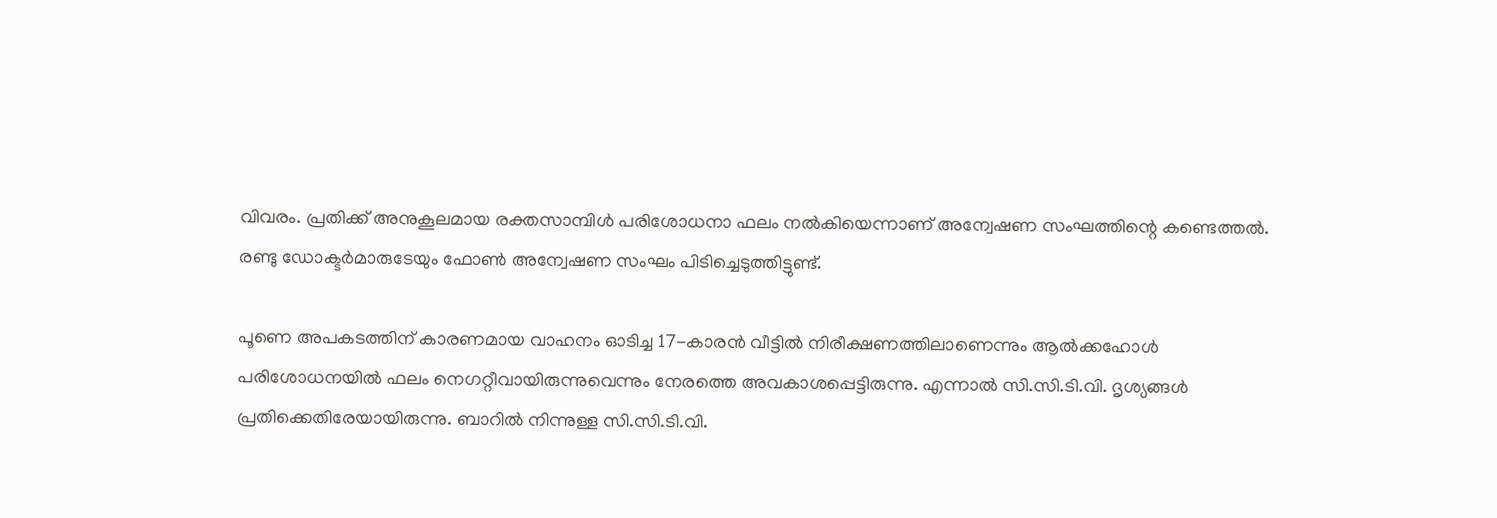വിവരം. പ്രതിക്ക് അനുകൂലമായ രക്തസാമ്പിൾ പരിശോധനാ ഫലം നൽകിയെന്നാണ് അന്വേഷണ സംഘത്തിന്റെ കണ്ടെത്തൽ. രണ്ടു ഡോക്ടർമാരുടേയും ഫോൺ അന്വേഷണ സംഘം പിടിച്ചെടുത്തിട്ടുണ്ട്.

പൂണെ അപകടത്തിന് കാരണമായ വാഹനം ഓടിച്ച 17-കാരൻ വീട്ടിൽ നിരീക്ഷണത്തിലാണെന്നും ആൽക്കഹോൾ പരിശോധനയിൽ ഫലം നെഗറ്റീവായിരുന്നുവെന്നും നേരത്തെ അവകാശപ്പെട്ടിരുന്നു. എന്നാൽ സി.സി.ടി.വി. ദൃശ്യങ്ങൾ പ്രതിക്കെതിരേയായിരുന്നു. ബാറിൽ നിന്നുള്ള സി.സി.ടി.വി.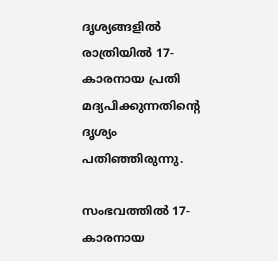ദൃശ്യങ്ങളിൽ രാത്രിയിൽ 17-കാരനായ പ്രതി മദ്യപിക്കുന്നതിന്റെ ദൃശ്യം പതിഞ്ഞിരുന്നു.

സംഭവത്തിൽ 17-കാരനായ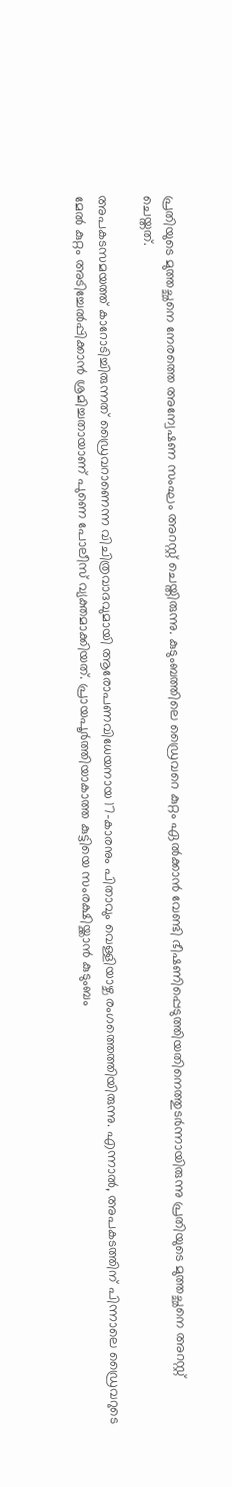പ്രതിയുടെ മുത്തച്ഛനെ നേരത്തെ അന്വേഷണ സംഘം അറസ്റ്റ് ചെയ്തിരുന്നു. കുടുംബത്തിലെ ഡ്രൈവറെ കുറ്റം ഏൽക്കാൻ വേണ്ടി ഭീഷണിപ്പെടുത്തിയതിനെത്തുടർന്നായിരുന്നു പ്രതിയുടെ മുത്തച്ഛനെ അറസ്റ്റ് ചെയ്തത്.

അപകടസമയത്ത് കാറോടിച്ചിരുന്നത് ഡ്രൈവറാണെന്ന വിചിത്രവാദവുമായി ആരോപണവിധേയനായ 17-കാരനും പിതാവും വെള്ളിയാഴ്ച രംഗത്തെത്തിയിരുന്നു. എന്നാൽ, അപകടത്തിന് പിന്നാലെ ഡ്രൈവറുടെ മേൽ കുറ്റം അടിച്ചേൽപ്പിക്കാൻ ശ്രമിച്ചതായാണ് പുണെ പോലീസ് വ്യക്തമാക്കിയത്. പ്രായപൂർത്തിയാകാത്ത കുട്ടിയെ സംരക്ഷിയ്ക്കാൻ കുടുംബം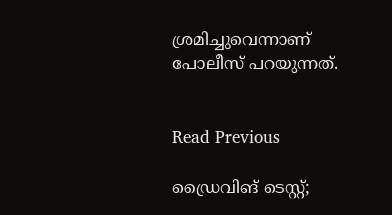ശ്രമിച്ചുവെന്നാണ് പോലീസ് പറയുന്നത്.


Read Previous

ഡ്രൈവിങ് ടെസ്റ്റ്;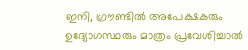ഇനി, ഗ്രൗണ്ടില്‍ അപേക്ഷകരും ഉദ്യോഗസ്ഥരും മാത്രം പ്രവേശിച്ചാല്‍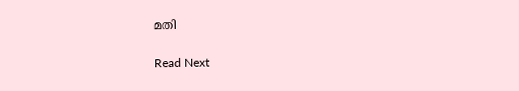മതി

Read Next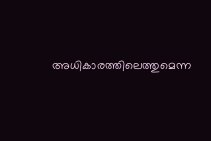അധികാരത്തിലെത്തുമെന്ന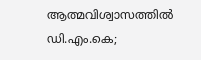ആത്മവിശ്വാസത്തില്‍ ഡി.എം.കെ;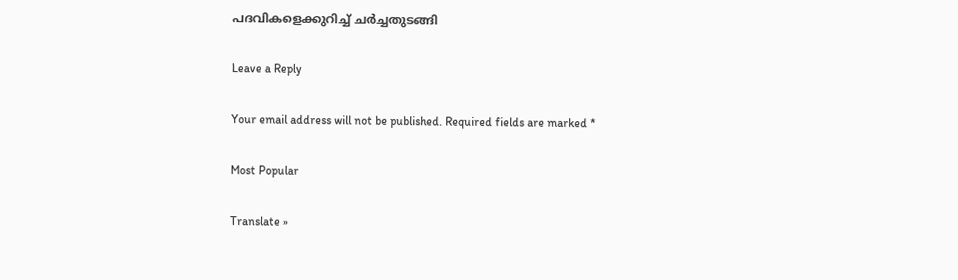പദവികളെക്കുറിച്ച് ചര്‍ച്ചതുടങ്ങി

Leave a Reply

Your email address will not be published. Required fields are marked *

Most Popular

Translate »